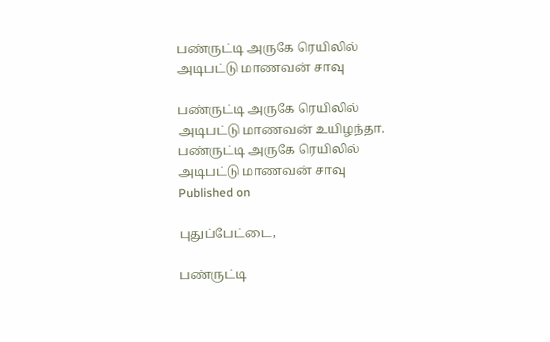பண்ருட்டி அருகே ரெயிலில் அடிபட்டு மாணவன் சாவு

பண்ருட்டி அருகே ரெயிலில் அடிபட்டு மாணவன் உயிழந்தா.
பண்ருட்டி அருகே ரெயிலில் அடிபட்டு மாணவன் சாவு
Published on

புதுப்பேட்டை,

பண்ருட்டி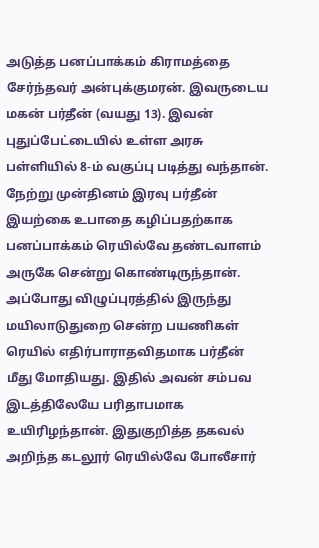அடுத்த பனப்பாக்கம் கிராமத்தை சேர்ந்தவர் அன்புக்குமரன். இவருடைய மகன் பர்தீன் (வயது 13). இவன் புதுப்பேட்டையில் உள்ள அரசு பள்ளியில் 8-ம் வகுப்பு படித்து வந்தான். நேற்று முன்தினம் இரவு பர்தீன் இயற்கை உபாதை கழிப்பதற்காக பனப்பாக்கம் ரெயில்வே தண்டவாளம் அருகே சென்று கொண்டிருந்தான். அப்போது விழுப்புரத்தில் இருந்து மயிலாடுதுறை சென்ற பயணிகள் ரெயில் எதிர்பாராதவிதமாக பர்தீன் மீது மோதியது. இதில் அவன் சம்பவ இடத்திலேயே பரிதாபமாக உயிரிழந்தான். இதுகுறித்த தகவல் அறிந்த கடலூர் ரெயில்வே போலீசார்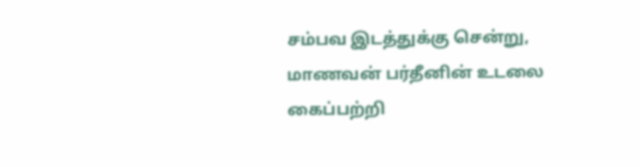சம்பவ இடத்துக்கு சென்று, மாணவன் பர்தீனின் உடலை கைப்பற்றி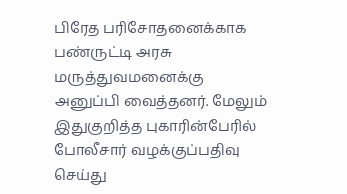பிரேத பரிசோதனைக்காக பண்ருட்டி அரசு மருத்துவமனைக்கு அனுப்பி வைத்தனர். மேலும் இதுகுறித்த புகாரின்பேரில் போலீசார் வழக்குப்பதிவு செய்து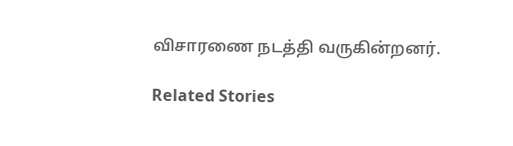விசாரணை நடத்தி வருகின்றனர்.

Related Stories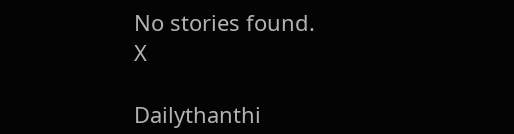No stories found.
X

Dailythanthi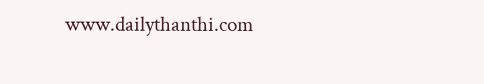www.dailythanthi.com